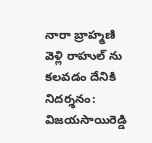నారా బ్రాహ్మణి వెళ్లి రాహుల్ ను కలవడం దేనికి నిదర్శనం: విజయసాయిరెడ్డి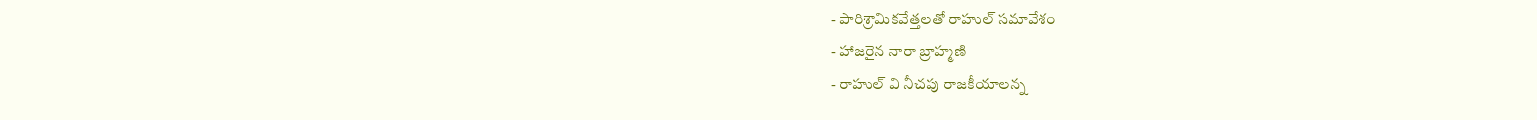- పారిశ్రామికవేత్తలతో రాహుల్ సమావేశం
- హాజరైన నారా బ్రాహ్మణి
- రాహుల్ వి నీచపు రాజకీయాలన్న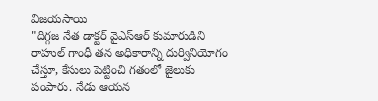విజయసాయి
"దిగ్గజ నేత డాక్టర్ వైఎస్ఆర్ కుమారుడిని రాహుల్ గాంధీ తన అధికారాన్ని దుర్వినియోగం చేస్తూ, కేసులు పెట్టించి గతంలో జైలుకు పంపారు. నేడు ఆయన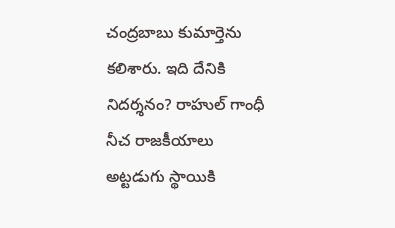చంద్రబాబు కుమార్తెను కలిశారు. ఇది దేనికి నిదర్శనం? రాహుల్ గాంధీ నీచ రాజకీయాలు అట్టడుగు స్థాయికి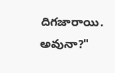దిగజారాయి. అవునా?"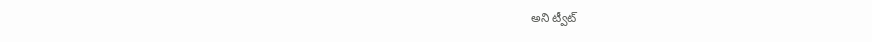అని ట్వీట్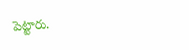పెట్టారు.